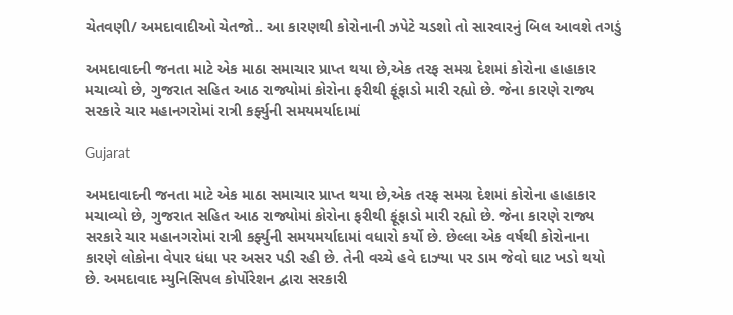ચેતવણી/ અમદાવાદીઓ ચેતજો.. આ કારણથી કોરોનાની ઝપેટે ચડશો તો સારવારનું બિલ આવશે તગડું

અમદાવાદની જનતા માટે એક માઠા સમાચાર પ્રાપ્ત થયા છે,એક તરફ સમગ્ર દેશમાં કોરોના હાહાકાર મચાવ્યો છે, ગુજરાત સહિત આઠ રાજ્યોમાં કોરોના ફરીથી ફૂંફાડો મારી રહ્યો છે. જેના કારણે રાજ્ય સરકારે ચાર મહાનગરોમાં રાત્રી કર્ફ્યુની સમયમર્યાદામાં

Gujarat

અમદાવાદની જનતા માટે એક માઠા સમાચાર પ્રાપ્ત થયા છે,એક તરફ સમગ્ર દેશમાં કોરોના હાહાકાર મચાવ્યો છે, ગુજરાત સહિત આઠ રાજ્યોમાં કોરોના ફરીથી ફૂંફાડો મારી રહ્યો છે. જેના કારણે રાજ્ય સરકારે ચાર મહાનગરોમાં રાત્રી કર્ફ્યુની સમયમર્યાદામાં વધારો કર્યો છે. છેલ્લા એક વર્ષથી કોરોનાના કારણે લોકોના વેપાર ધંધા પર અસર પડી રહી છે. તેની વચ્ચે હવે દાઝ્યા પર ડામ જેવો ઘાટ ખડો થયો છે. અમદાવાદ મ્યુનિસિપલ કોર્પોરેશન દ્વારા સરકારી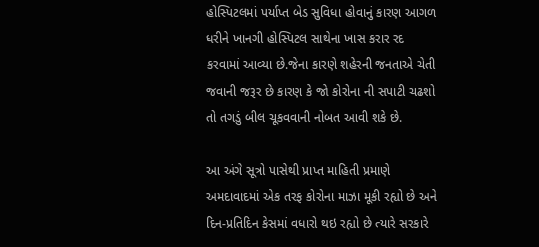હોસ્પિટલમાં પર્યાપ્ત બેડ સુવિધા હોવાનું કારણ આગળ ધરીને ખાનગી હોસ્પિટલ સાથેના ખાસ કરાર રદ કરવામાં આવ્યા છે.જેના કારણે શહેરની જનતાએ ચેતી જવાની જરૂર છે કારણ કે જો કોરોના ની સપાટી ચઢશો તો તગડું બીલ ચૂકવવાની નોબત આવી શકે છે.

આ અંગે સૂત્રો પાસેથી પ્રાપ્ત માહિતી પ્રમાણે અમદાવાદમાં એક તરફ કોરોના માઝા મૂકી રહ્યો છે અને દિન-પ્રતિદિન કેસમાં વધારો થઇ રહ્યો છે ત્યારે સરકારે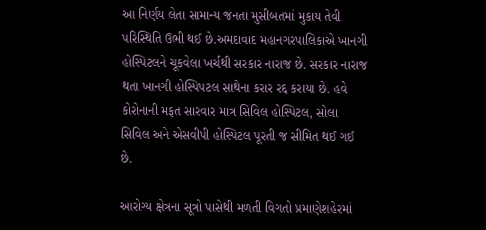આ નિર્ણય લેતા સામાન્ય જનતા મુસીબતમાં મુકાય તેવી પરિસ્થિતિ ઉભી થઈ છે.અમદાવાદ મહાનગરપાલિકાએ ખાનગી હોસ્પિટલને ચૂકવેલા ખર્ચથી સરકાર નારાજ છે. સરકાર નારાજ થતા ખાનગી હોસ્પિપટલ સાથેના કરાર રદ્દ કરાયા છે. હવે કોરોનાની મફત સારવાર માત્ર સિવિલ હોસ્પિટલ, સોલા સિવિલ અને એસવીપી હોસ્પિટલ પૂરતી જ સીમિત થઈ ગઈ છે.

આરોગ્ય ક્ષેત્રના સૂત્રો પાસેથી મળતી વિગતો પ્રમાણેશહેરમાં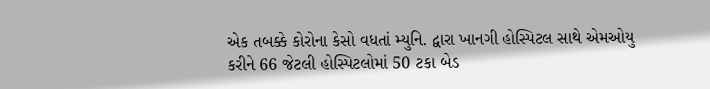એક તબક્કે કોરોના કેસો વધતાં મ્યુનિ. દ્વારા ખાનગી હોસ્પિટલ સાથે એમઓયુ કરીને 66 જેટલી હોસ્પિટલોમાં 50 ટકા બેડ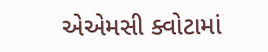એએમસી ક્વોટામાં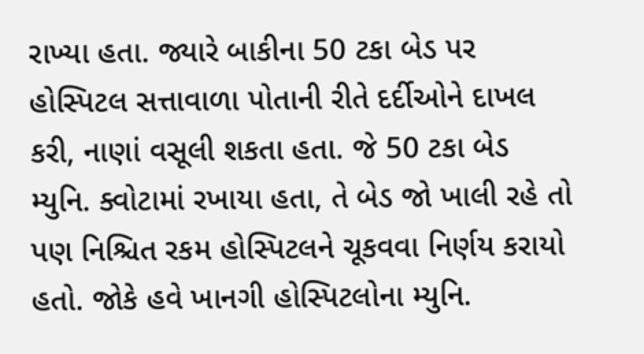રાખ્યા હતા. જ્યારે બાકીના 50 ટકા બેડ પર હોસ્પિટલ સત્તાવાળા પોતાની રીતે દર્દીઓને દાખલ કરી, નાણાં વસૂલી શકતા હતા. જે 50 ટકા બેડ મ્યુનિ. ક્વોટામાં રખાયા હતા, તે બેડ જો ખાલી રહે તો પણ નિશ્ચિત રકમ હોસ્પિટલને ચૂકવવા નિર્ણય કરાયો હતો. જોકે હવે ખાનગી હોસ્પિટલોના મ્યુનિ.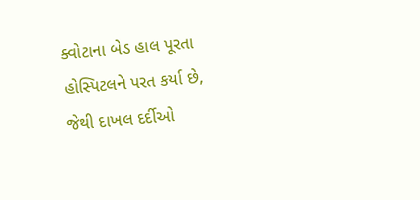ક્વોટાના બેડ હાલ પૂરતા હોસ્પિટલને પરત કર્યા છે, જેથી દાખલ દર્દીઓ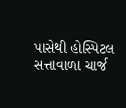પાસેથી હોસ્પિટલ સત્તાવાળા ચાર્જ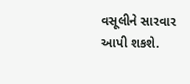વસૂલીને સારવાર આપી શકશે.